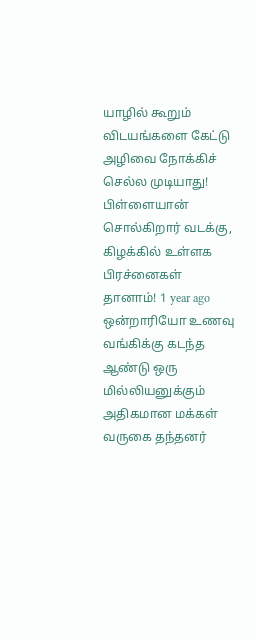யாழில் கூறும் விடயங்களை கேட்டு அழிவை நோக்கிச் செல்ல முடியாது! பிள்ளையான் சொல்கிறார் வடக்கு, கிழக்கில் உள்ளக பிரச்னைகள் தானாம்! 1 year ago
ஒன்றாரியோ உணவு வங்கிக்கு கடந்த ஆண்டு ஒரு மில்லியனுக்கும் அதிகமான மக்கள் வருகை தந்தனர்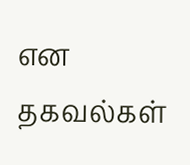என தகவல்கள்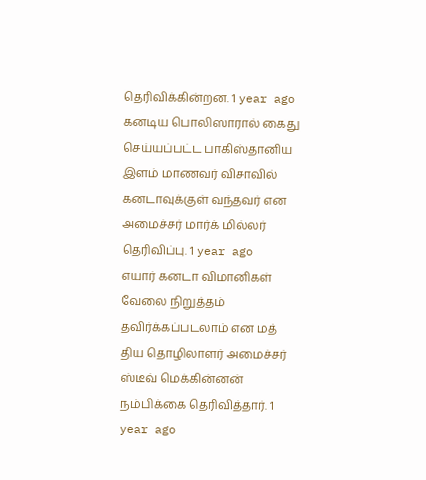தெரிவிக்கின்றன. 1 year ago
கனடிய பொலிஸாரால் கைது செய்யப்பட்ட பாகிஸ்தானிய இளம் மாணவர் விசாவில் கனடாவுக்குள் வந்தவர் என அமைச்சர் மார்க் மில்லர் தெரிவிப்பு. 1 year ago
எயார் கனடா விமானிகள் வேலை நிறுத்தம் தவிர்க்கப்படலாம் என மத் திய தொழிலாளர் அமைச்சர் ஸ்டீவ் மெக்கின்னன் நம்பிக்கை தெரிவித்தார். 1 year ago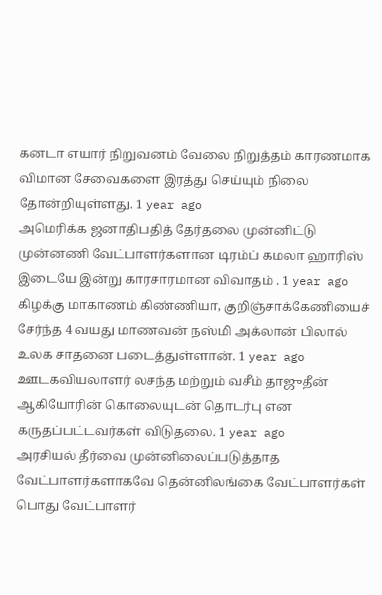கனடா எயார் நிறுவனம் வேலை நிறுத்தம் காரணமாக விமான சேவைகளை இரத்து செய்யும் நிலை தோன்றியுள்ளது. 1 year ago
அமெரிக்க ஜனாதிபதித் தேர்தலை முன்னிட்டு முன்னணி வேட்பாளர்களான டிரம்ப் கமலா ஹாரிஸ் இடையே இன்று காரசாரமான விவாதம் . 1 year ago
கிழக்கு மாகாணம் கிண்ணியா, குறிஞ்சாக்கேணியைச் சேர்ந்த 4 வயது மாணவன் நஸ்மி அக்லான் பிலால் உலக சாதனை படைத்துள்ளான். 1 year ago
ஊடகவியலாளர் லசந்த மற்றும் வசீம் தாஜுதீன் ஆகியோரின் கொலையுடன் தொடர்பு என கருதப்பட்டவர்கள் விடுதலை. 1 year ago
அரசியல் தீர்வை முன்னிலைப்படுத்தாத வேட்பாளர்களாகவே தென்னிலங்கை வேட்பாளர்கள் பொது வேட்பாளர்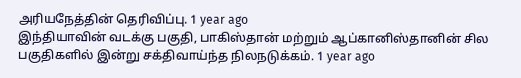அரியநேத்தின் தெரிவிப்பு. 1 year ago
இந்தியாவின் வடக்கு பகுதி, பாகிஸ்தான் மற்றும் ஆப்கானிஸ்தானின் சில பகுதிகளில் இன்று சக்திவாய்ந்த நிலநடுக்கம். 1 year ago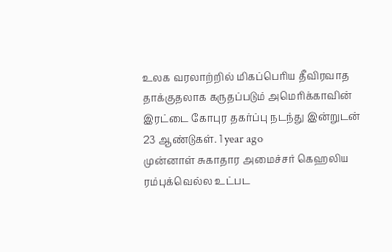உலக வரலாற்றில் மிகப்பெரிய தீவிரவாத தாக்குதலாக கருதப்படும் அமெரிக்காவின் இரட்டை கோபுர தகர்ப்பு நடந்து இன்றுடன் 23 ஆண்டுகள். 1 year ago
முன்னாள் சுகாதார அமைச்சர் கெஹலிய ரம்புக்வெல்ல உட்பட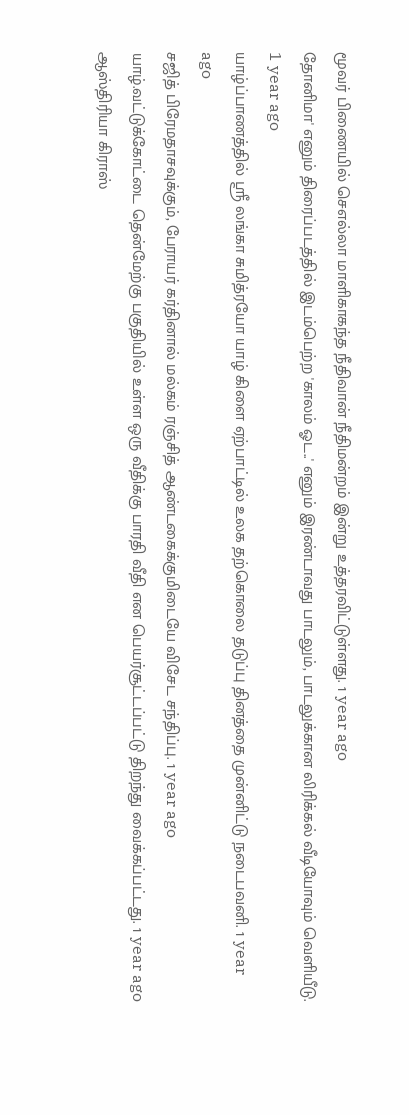மூவர் பிணையில் செஎல்லா மாளிகாகந்த நீதிவான் நீதிமன்றம் இன்று உத்தரவிட்டுள்ளது. 1 year ago
தோனிமா' எனும் திரைப்படத்தில் இடம்பெற்ற 'காலம் ஓட..' எனும் இரண்டாவது பாடலும், பாடலுக்கான லிரிக்கல் வீடியோவும் வெளியீடு. 1 year ago
யாழ்ப்பாணத்தில் ஸ்ரீ லங்கா சுமித்ரயோ யாழ் கிளை ஏற்பாட்டில் உலக தற்கொலை தடுப்பு தினத்தை முன்னிட்டு நடைபவனி. 1 year ago
சஜித் பிரேமதாசவுக்கும், பேராயர் கர்தினால் மல்கம் ரஞ்சித் ஆண்டகைக்குமிடையே விசேட சந்திப்பு. 1 year ago
யாழ்.வட்டுக்கோட்டை தென்மேற்கு பகுதியில் உள்ள ஒரு வீதிக்கு பாரதி வீதி என பெயர்சூட்டப்பட்டு திறந்து வைக்கப்பட்டது. 1 year ago
ஆஸ்திரியா கிராஸ்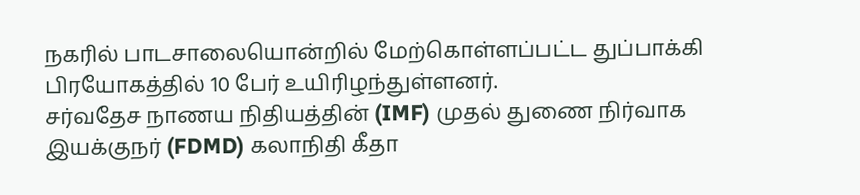நகரில் பாடசாலையொன்றில் மேற்கொள்ளப்பட்ட துப்பாக்கி பிரயோகத்தில் 10 பேர் உயிரிழந்துள்ளனர்.
சர்வதேச நாணய நிதியத்தின் (IMF) முதல் துணை நிர்வாக இயக்குநர் (FDMD) கலாநிதி கீதா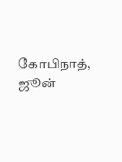கோபிநாத், ஜூன்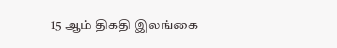15 ஆம் திகதி இலங்கை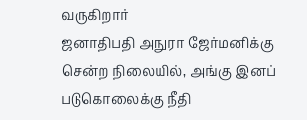வருகிறார்
ஜனாதிபதி அநுரா ஜேர்மனிக்கு சென்ற நிலையில், அங்கு இனப் படுகொலைக்கு நீதி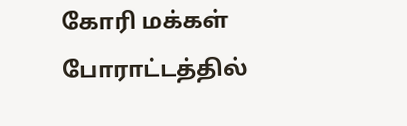கோரி மக்கள் போராட்டத்தில்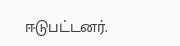ஈடுபட்டனர்.